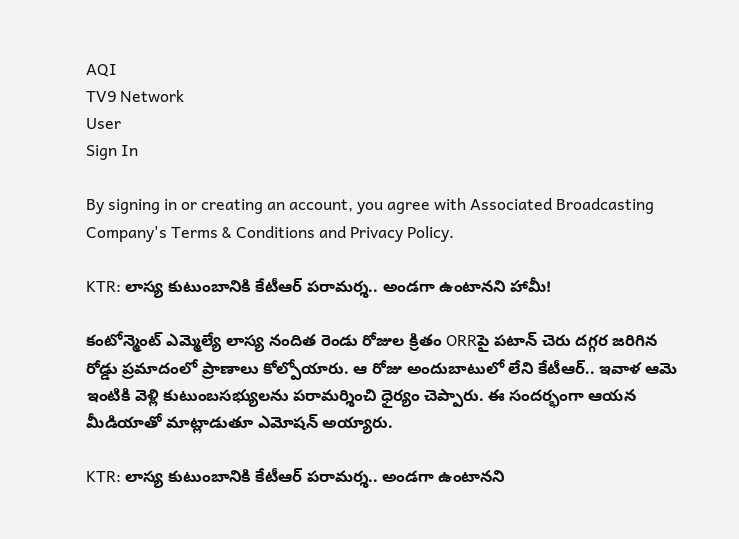AQI
TV9 Network
User
Sign In

By signing in or creating an account, you agree with Associated Broadcasting Company's Terms & Conditions and Privacy Policy.

KTR: లాస్య కుటుంబానికి కేటీఆర్ పరామర్శ.. అండగా ఉంటానని హామీ!

కంటోన్మెంట్ ఎమ్మెల్యే లాస్య నందిత రెండు రోజుల క్రితం ORRపై పటాన్‌ చెరు దగ్గర జరిగిన రోడ్డు ప్రమాదంలో ప్రాణాలు కోల్పోయారు. ఆ రోజు అందుబాటులో లేని కేటీఆర్.. ఇవాళ ఆమె ఇంటికి వెళ్లి కుటుంబసభ్యులను పరామర్శించి ధైర్యం చెప్పారు. ఈ సందర్భంగా ఆయన మీడియాతో మాట్లాడుతూ ఎమోషన్ అయ్యారు.

KTR: లాస్య కుటుంబానికి కేటీఆర్ పరామర్శ.. అండగా ఉంటానని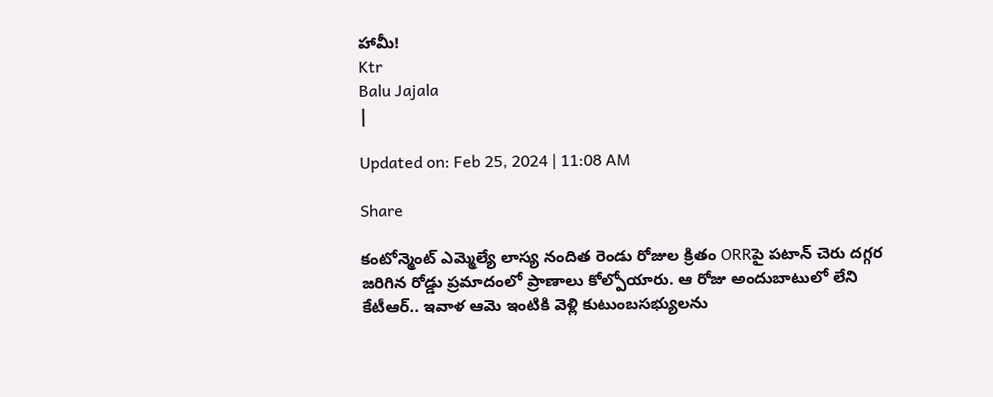హామీ!
Ktr
Balu Jajala
|

Updated on: Feb 25, 2024 | 11:08 AM

Share

కంటోన్మెంట్ ఎమ్మెల్యే లాస్య నందిత రెండు రోజుల క్రితం ORRపై పటాన్‌ చెరు దగ్గర జరిగిన రోడ్డు ప్రమాదంలో ప్రాణాలు కోల్పోయారు. ఆ రోజు అందుబాటులో లేని కేటీఆర్.. ఇవాళ ఆమె ఇంటికి వెళ్లి కుటుంబసభ్యులను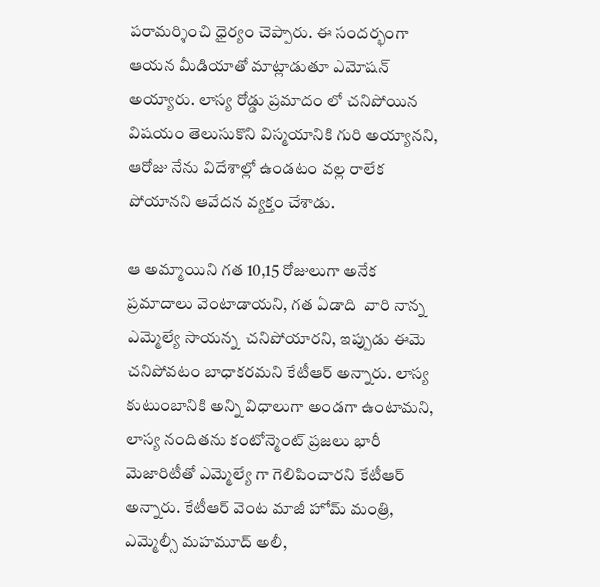పరామర్శించి ధైర్యం చెప్పారు. ఈ సందర్భంగా ఆయన మీడియాతో మాట్లాడుతూ ఎమోషన్ అయ్యారు. లాస్య రోడ్డు ప్రమాదం లో చనిపోయిన విషయం తెలుసుకొని విస్మయానికి గురి అయ్యానని, ఆరోజు నేను విదేశాల్లో ఉండటం వల్ల రాలేక పోయానని ఆవేదన వ్యక్తం చేశాడు.

ఆ అమ్మాయిని గత 10,15 రోజులుగా అనేక ప్రమాదాలు వెంటాడాయని, గత ఏడాది  వారి నాన్న ఎమ్మెల్యే సాయన్న  చనిపోయారని, ఇప్పుడు ఈమె చనిపోవటం బాధాకరమని కేటీఆర్ అన్నారు. లాస్య కుటుంబానికి అన్ని విధాలుగా అండగా ఉంటామని, లాస్య నందితను కంటోన్మెంట్ ప్రజలు భారీ మెజారిటీతో ఎమ్మెల్యే గా గెలిపించారని కేటీఆర్ అన్నారు. కేటీఆర్ వెంట మాజీ హోమ్ మంత్రి, ఎమ్మెల్సీ మహమూద్ అలీ,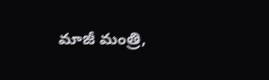మాజీ మంత్రి,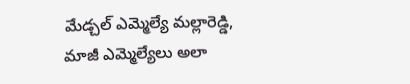మేడ్చల్ ఎమ్మెల్యే మల్లారెడ్డి, మాజీ ఎమ్మెల్యేలు అలా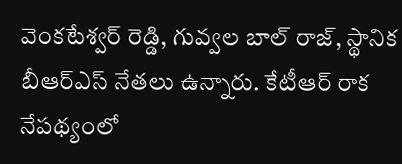వెంకటేశ్వర్ రెడ్డి, గువ్వల బాల్ రాజ్, స్థానిక బీఆర్ఎస్ నేతలు ఉన్నారు. కేటీఆర్ రాక నేపథ్యంలో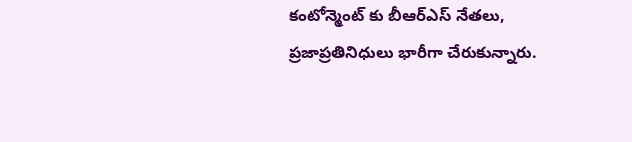కంటోన్మెంట్ కు బీఆర్ఎస్ నేతలు, ప్రజాప్రతినిధులు భారీగా చేరుకున్నారు.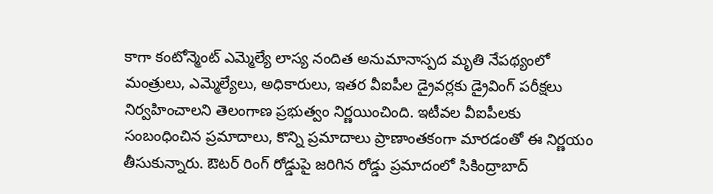కాగా కంటోన్మెంట్ ఎమ్మెల్యే లాస్య నందిత అనుమానాస్పద మృతి నేపథ్యంలో మంత్రులు, ఎమ్మెల్యేలు, అధికారులు, ఇతర వీఐపీల డ్రైవర్లకు డ్రైవింగ్ పరీక్షలు నిర్వహించాలని తెలంగాణ ప్రభుత్వం నిర్ణయించింది. ఇటీవల వీఐపీలకు సంబంధించిన ప్రమాదాలు, కొన్ని ప్రమాదాలు ప్రాణాంతకంగా మారడంతో ఈ నిర్ణయం తీసుకున్నారు. ఔటర్ రింగ్ రోడ్డుపై జరిగిన రోడ్డు ప్రమాదంలో సికింద్రాబాద్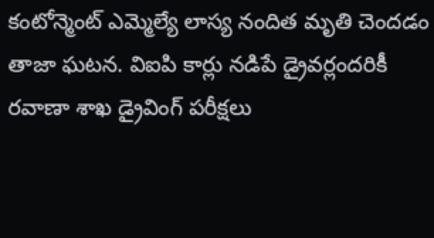కంటోన్మెంట్ ఎమ్మెల్యే లాస్య నందిత మృతి చెందడం తాజా ఘటన. విఐపి కార్లు నడిపే డ్రైవర్లందరికీ రవాణా శాఖ డ్రైవింగ్ పరీక్షలు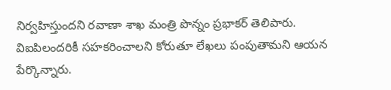నిర్వహిస్తుందని రవాణా శాఖ మంత్రి పొన్నం ప్రభాకర్ తెలిపారు. విఐపిలందరికీ సహకరించాలని కోరుతూ లేఖలు పంపుతామని ఆయన పేర్కొన్నారు.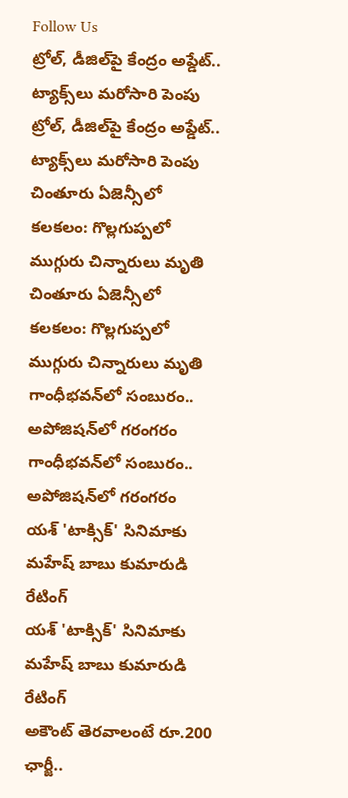Follow Us
ట్రోల్, డీజిల్‌పై కేంద్రం అప్డేట్.. ట్యాక్స్‌లు మరోసారి పెంపు
ట్రోల్, డీజిల్‌పై కేంద్రం అప్డేట్.. ట్యాక్స్‌లు మరోసారి పెంపు
చింతూరు ఏజెన్సీలో కలకలం: గొల్లగుప్పలో ముగ్గురు చిన్నారులు మృతి
చింతూరు ఏజెన్సీలో కలకలం: గొల్లగుప్పలో ముగ్గురు చిన్నారులు మృతి
గాంధీభవన్‌లో సంబురం.. అపోజిషన్‌లో గరంగరం
గాంధీభవన్‌లో సంబురం.. అపోజిషన్‌లో గరంగరం
యశ్ 'టాక్సిక్' సినిమాకు మహేష్ బాబు కుమారుడి రేటింగ్
యశ్ 'టాక్సిక్' సినిమాకు మహేష్ బాబు కుమారుడి రేటింగ్
అకౌంట్ తెరవాలంటే రూ.200 ఛార్జీ..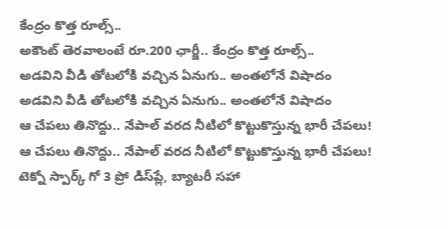కేంద్రం కొత్త రూల్స్..
అకౌంట్ తెరవాలంటే రూ.200 ఛార్జీ.. కేంద్రం కొత్త రూల్స్..
అడవిని వీడి తోటలోకి వచ్చిన ఏనుగు.. అంతలోనే విషాదం
అడవిని వీడి తోటలోకి వచ్చిన ఏనుగు.. అంతలోనే విషాదం
ఆ చేపలు తినొద్దు.. నేపాల్ వరద నీటిలో కొట్టుకొస్తున్న భారీ చేపలు!
ఆ చేపలు తినొద్దు.. నేపాల్ వరద నీటిలో కొట్టుకొస్తున్న భారీ చేపలు!
టెక్నో స్పార్క్ గో 3 ప్రో డిస్‌ప్లే, బ్యాటరీ సహా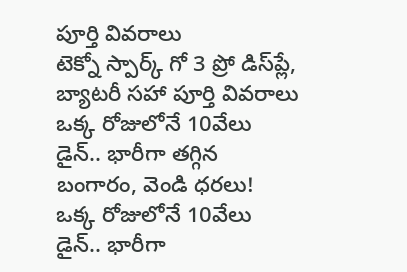పూర్తి వివరాలు
టెక్నో స్పార్క్ గో 3 ప్రో డిస్‌ప్లే, బ్యాటరీ సహా పూర్తి వివరాలు
ఒక్క రోజులోనే 10వేలు డైన్.. భారీగా తగ్గిన బంగారం, వెండి ధరలు!
ఒక్క రోజులోనే 10వేలు డైన్.. భారీగా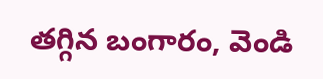తగ్గిన బంగారం, వెండి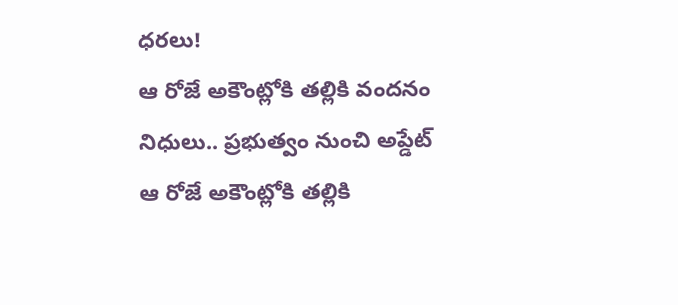ధరలు!
ఆ రోజే అకౌంట్లోకి తల్లికి వందనం నిధులు.. ప్రభుత్వం నుంచి అప్డేట్
ఆ రోజే అకౌంట్లోకి తల్లికి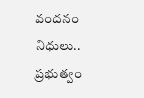వందనం నిధులు.. ప్రభుత్వం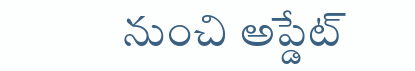నుంచి అప్డేట్